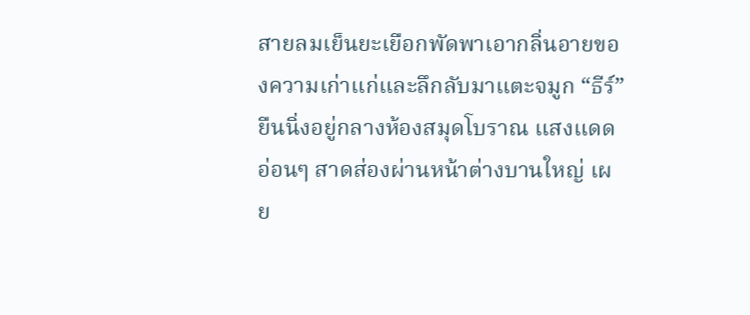สายลมเย็นยะเยือกพัดพาเอากลิ่นอายของความเก่าแก่และลึกลับมาแตะจมูก “ธีร์” ยืนนิ่งอยู่กลางห้องสมุดโบราณ แสงแดดอ่อนๆ สาดส่องผ่านหน้าต่างบานใหญ่ เผย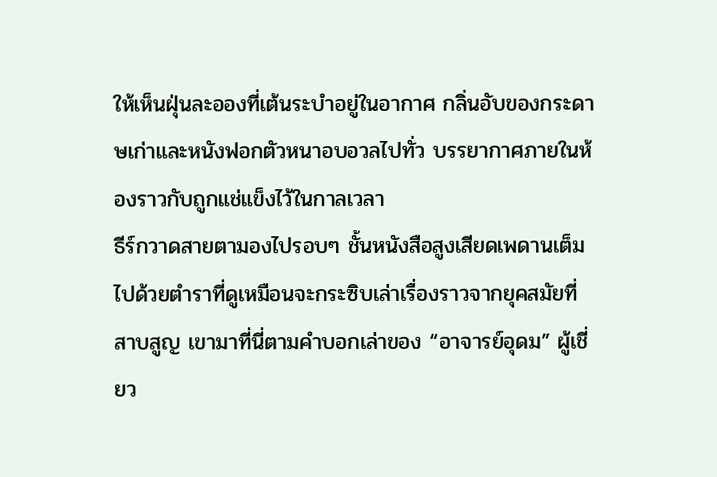ให้เห็นฝุ่นละอองที่เต้นระบำอยู่ในอากาศ กลิ่นอับของกระดาษเก่าและหนังฟอกตัวหนาอบอวลไปทั่ว บรรยากาศภายในห้องราวกับถูกแช่แข็งไว้ในกาลเวลา
ธีร์กวาดสายตามองไปรอบๆ ชั้นหนังสือสูงเสียดเพดานเต็มไปด้วยตำราที่ดูเหมือนจะกระซิบเล่าเรื่องราวจากยุคสมัยที่สาบสูญ เขามาที่นี่ตามคำบอกเล่าของ “อาจารย์อุดม” ผู้เชี่ยว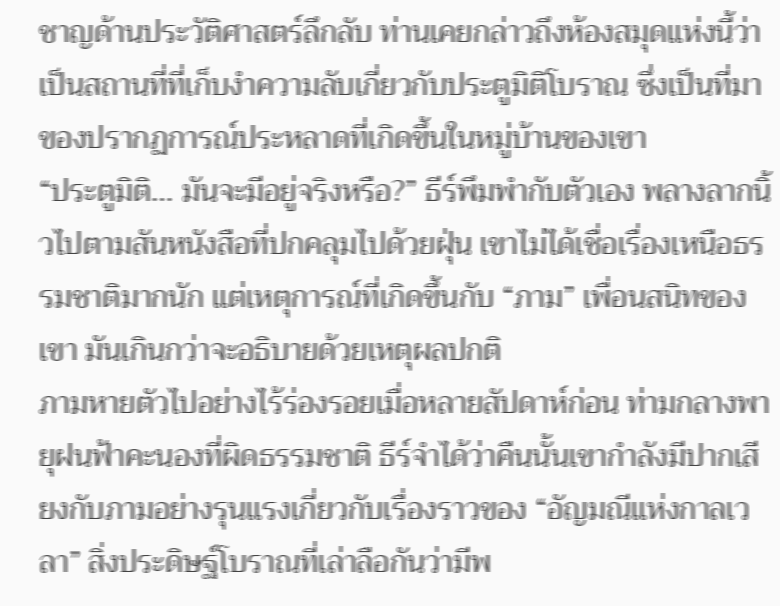ชาญด้านประวัติศาสตร์ลึกลับ ท่านเคยกล่าวถึงห้องสมุดแห่งนี้ว่าเป็นสถานที่ที่เก็บงำความลับเกี่ยวกับประตูมิติโบราณ ซึ่งเป็นที่มาของปรากฏการณ์ประหลาดที่เกิดขึ้นในหมู่บ้านของเขา
“ประตูมิติ… มันจะมีอยู่จริงหรือ?” ธีร์พึมพำกับตัวเอง พลางลากนิ้วไปตามสันหนังสือที่ปกคลุมไปด้วยฝุ่น เขาไม่ได้เชื่อเรื่องเหนือธรรมชาติมากนัก แต่เหตุการณ์ที่เกิดขึ้นกับ “ภาม” เพื่อนสนิทของเขา มันเกินกว่าจะอธิบายด้วยเหตุผลปกติ
ภามหายตัวไปอย่างไร้ร่องรอยเมื่อหลายสัปดาห์ก่อน ท่ามกลางพายุฝนฟ้าคะนองที่ผิดธรรมชาติ ธีร์จำได้ว่าคืนนั้นเขากำลังมีปากเสียงกับภามอย่างรุนแรงเกี่ยวกับเรื่องราวของ “อัญมณีแห่งกาลเวลา” สิ่งประดิษฐ์โบราณที่เล่าลือกันว่ามีพ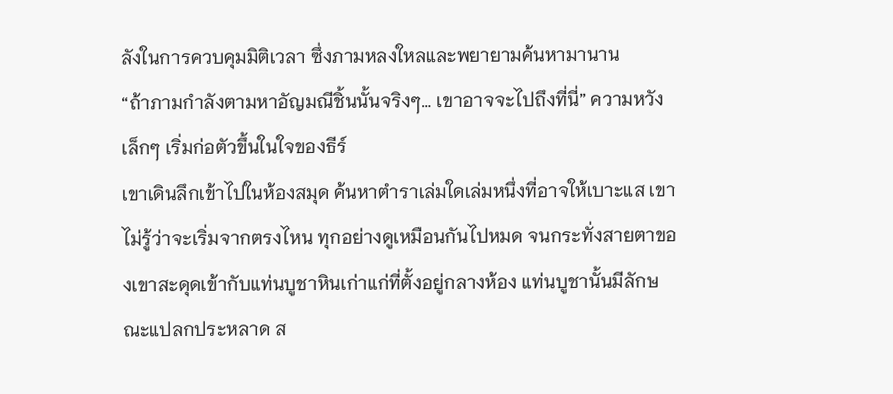ลังในการควบคุมมิติเวลา ซึ่งภามหลงใหลและพยายามค้นหามานาน
“ถ้าภามกำลังตามหาอัญมณีชิ้นนั้นจริงๆ… เขาอาจจะไปถึงที่นี่” ความหวังเล็กๆ เริ่มก่อตัวขึ้นในใจของธีร์
เขาเดินลึกเข้าไปในห้องสมุด ค้นหาตำราเล่มใดเล่มหนึ่งที่อาจให้เบาะแส เขาไม่รู้ว่าจะเริ่มจากตรงไหน ทุกอย่างดูเหมือนกันไปหมด จนกระทั่งสายตาของเขาสะดุดเข้ากับแท่นบูชาหินเก่าแก่ที่ตั้งอยู่กลางห้อง แท่นบูชานั้นมีลักษณะแปลกประหลาด ส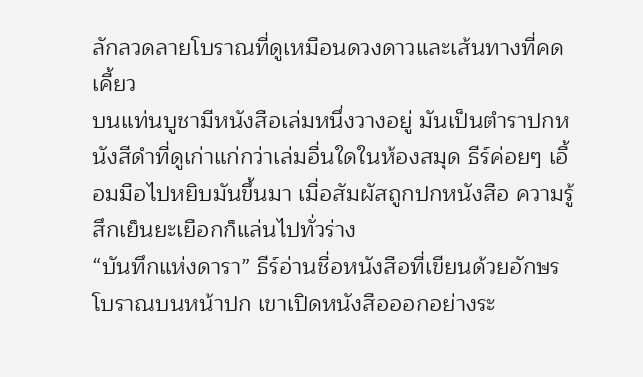ลักลวดลายโบราณที่ดูเหมือนดวงดาวและเส้นทางที่คดเคี้ยว
บนแท่นบูชามีหนังสือเล่มหนึ่งวางอยู่ มันเป็นตำราปกหนังสีดำที่ดูเก่าแก่กว่าเล่มอื่นใดในห้องสมุด ธีร์ค่อยๆ เอื้อมมือไปหยิบมันขึ้นมา เมื่อสัมผัสถูกปกหนังสือ ความรู้สึกเย็นยะเยือกก็แล่นไปทั่วร่าง
“บันทึกแห่งดารา” ธีร์อ่านชื่อหนังสือที่เขียนด้วยอักษรโบราณบนหน้าปก เขาเปิดหนังสือออกอย่างระ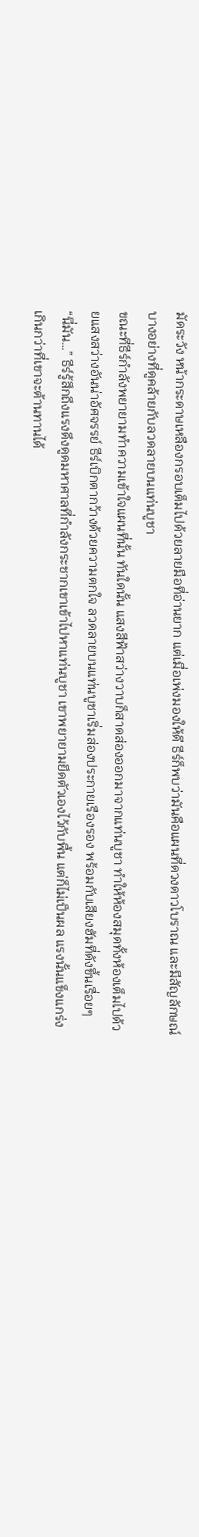มัดระวัง หน้ากระดาษเหลืองกรอบเต็มไปด้วยลายมือที่อ่านยาก แต่เมื่อเพ่งมองให้ดี ธีร์ก็พบว่ามันคือแผนที่ดวงดาวโบราณ และมีสัญลักษณ์บางอย่างที่ดูคล้ายกับลวดลายบนแท่นบูชา
ขณะที่ธีร์กำลังพยายามทำความเข้าใจแผนที่นั้น ทันใดนั้น แสงสีฟ้าสว่างวาบก็สาดส่องออกมาจากแท่นบูชา ทำให้ห้องสมุดทั้งห้องเต็มไปด้วยแสงสว่างอันน่าอัศจรรย์ ธีร์เบิกตากว้างด้วยความตกใจ ลวดลายบนแท่นบูชาเริ่มส่องประกายเรืองรอง พร้อมกับเสียงฮัมที่ดังขึ้นเรื่อยๆ
“นี่มัน…” ธีร์รู้สึกถึงแรงดึงดูดมหาศาลที่กำลังกระชากเขาเข้าไปหาแท่นบูชา เขาพยายามยึดตัวเองไว้กับพื้น แต่ก็ไม่เป็นผล แรงนั้นแข็งแกร่งเกินกว่าที่เขาจะต้านทานได้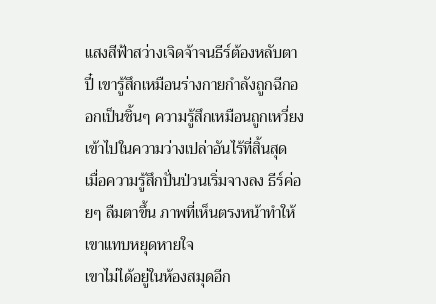แสงสีฟ้าสว่างเจิดจ้าจนธีร์ต้องหลับตาปี๋ เขารู้สึกเหมือนร่างกายกำลังถูกฉีกออกเป็นชิ้นๆ ความรู้สึกเหมือนถูกเหวี่ยงเข้าไปในความว่างเปล่าอันไร้ที่สิ้นสุด
เมื่อความรู้สึกปั่นป่วนเริ่มจางลง ธีร์ค่อยๆ ลืมตาขึ้น ภาพที่เห็นตรงหน้าทำให้เขาแทบหยุดหายใจ
เขาไม่ได้อยู่ในห้องสมุดอีก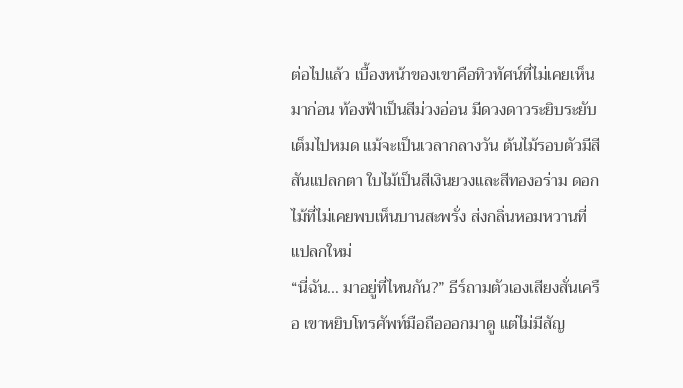ต่อไปแล้ว เบื้องหน้าของเขาคือทิวทัศน์ที่ไม่เคยเห็นมาก่อน ท้องฟ้าเป็นสีม่วงอ่อน มีดวงดาวระยิบระยับเต็มไปหมด แม้จะเป็นเวลากลางวัน ต้นไม้รอบตัวมีสีสันแปลกตา ใบไม้เป็นสีเงินยวงและสีทองอร่าม ดอกไม้ที่ไม่เคยพบเห็นบานสะพรั่ง ส่งกลิ่นหอมหวานที่แปลกใหม่
“นี่ฉัน… มาอยู่ที่ไหนกัน?” ธีร์ถามตัวเองเสียงสั่นเครือ เขาหยิบโทรศัพท์มือถือออกมาดู แต่ไม่มีสัญ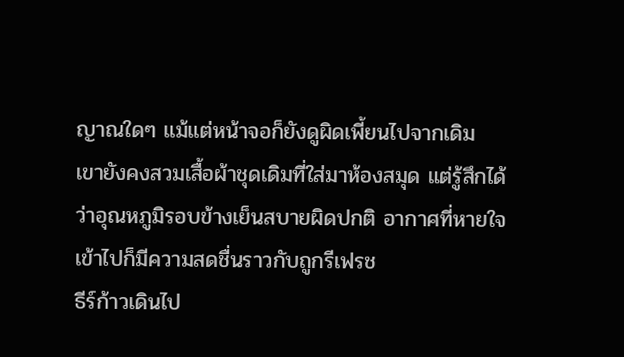ญาณใดๆ แม้แต่หน้าจอก็ยังดูผิดเพี้ยนไปจากเดิม
เขายังคงสวมเสื้อผ้าชุดเดิมที่ใส่มาห้องสมุด แต่รู้สึกได้ว่าอุณหภูมิรอบข้างเย็นสบายผิดปกติ อากาศที่หายใจเข้าไปก็มีความสดชื่นราวกับถูกรีเฟรช
ธีร์ก้าวเดินไป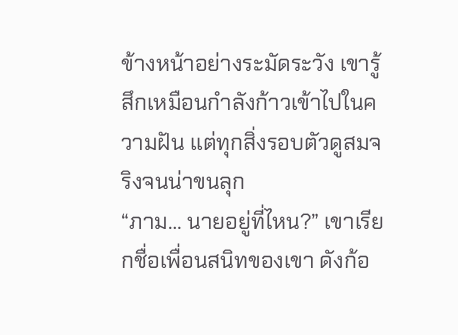ข้างหน้าอย่างระมัดระวัง เขารู้สึกเหมือนกำลังก้าวเข้าไปในความฝัน แต่ทุกสิ่งรอบตัวดูสมจริงจนน่าขนลุก
“ภาม… นายอยู่ที่ไหน?” เขาเรียกชื่อเพื่อนสนิทของเขา ดังก้อ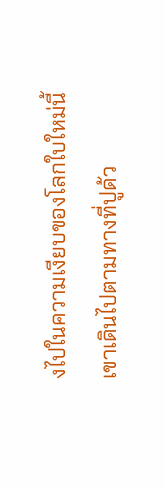งไปในความเงียบของโลกใบใหม่นี้
เขาเดินไปตามทางที่ปูด้ว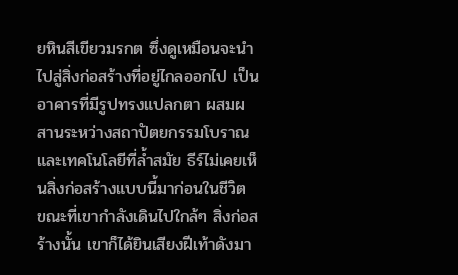ยหินสีเขียวมรกต ซึ่งดูเหมือนจะนำไปสู่สิ่งก่อสร้างที่อยู่ไกลออกไป เป็นอาคารที่มีรูปทรงแปลกตา ผสมผสานระหว่างสถาปัตยกรรมโบราณและเทคโนโลยีที่ล้ำสมัย ธีร์ไม่เคยเห็นสิ่งก่อสร้างแบบนี้มาก่อนในชีวิต
ขณะที่เขากำลังเดินไปใกล้ๆ สิ่งก่อสร้างนั้น เขาก็ได้ยินเสียงฝีเท้าดังมา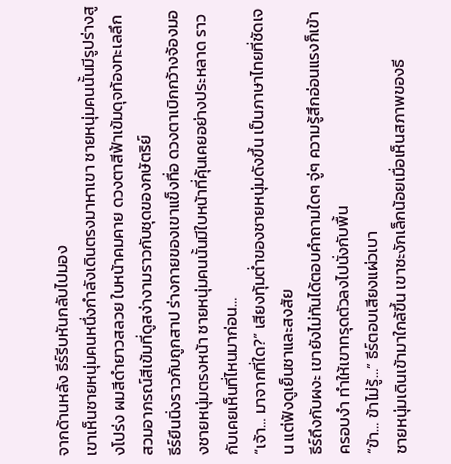จากด้านหลัง ธีร์รีบหันกลับไปมอง
เขาเห็นชายหนุ่มคนหนึ่งกำลังเดินตรงมาหาเขา ชายหนุ่มคนนั้นมีรูปร่างสูงโปร่ง ผมสีดำยาวสลวย ใบหน้าคมคาย ดวงตาสีฟ้าเข้มดุจท้องทะเลลึก สวมอาภรณ์สีเข้มที่ดูสง่างามราวกับชุดของกษัตริย์
ธีร์ยืนนิ่งราวกับถูกสาป ร่างกายของเขาแข็งทื่อ ดวงตาเบิกกว้างจ้องมองชายหนุ่มตรงหน้า ชายหนุ่มคนนั้นมีใบหน้าที่คุ้นเคยอย่างประหลาด ราวกับเคยเห็นที่ไหนมาก่อน…
“เจ้า… มาจากที่ใด?” เสียงทุ้มต่ำของชายหนุ่มดังขึ้น เป็นภาษาไทยที่ชัดเจน แต่ฟังดูเย็นชาและสงสัย
ธีร์ถึงกับผงะ เขายังไม่ทันได้ตอบคำถามใดๆ จู่ๆ ความรู้สึกอ่อนแรงก็เข้าครอบงำ ทำให้เขาทรุดตัวลงไปนั่งกับพื้น
“ข้า… ข้าไม่รู้…” ธีร์ตอบเสียงแผ่วเบา
ชายหนุ่มเดินเข้ามาใกล้ขึ้น เขาชะงักเล็กน้อยเมื่อเห็นสภาพของธี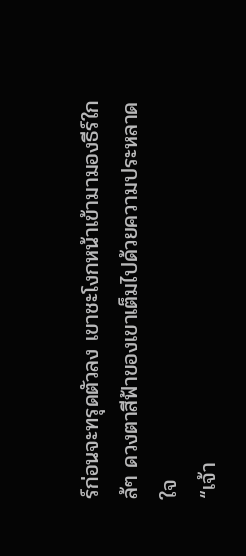ร์ก่อนจะทรุดตัวลง เขาชะโงกหน้าเข้ามามองธีร์ใกล้ๆ ดวงตาสีฟ้าของเขาเต็มไปด้วยความประหลาดใจ
“เจ้า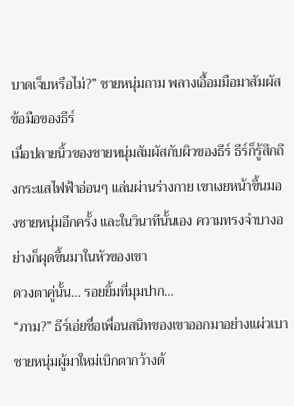บาดเจ็บหรือไม่?” ชายหนุ่มถาม พลางเอื้อมมือมาสัมผัสข้อมือของธีร์
เมื่อปลายนิ้วของชายหนุ่มสัมผัสกับผิวของธีร์ ธีร์ก็รู้สึกถึงกระแสไฟฟ้าอ่อนๆ แล่นผ่านร่างกาย เขาเงยหน้าขึ้นมองชายหนุ่มอีกครั้ง และในวินาทีนั้นเอง ความทรงจำบางอย่างก็ผุดขึ้นมาในหัวของเขา
ดวงตาคู่นั้น… รอยยิ้มที่มุมปาก…
“ภาม?” ธีร์เอ่ยชื่อเพื่อนสนิทของเขาออกมาอย่างแผ่วเบา
ชายหนุ่มผู้มาใหม่เบิกตากว้างด้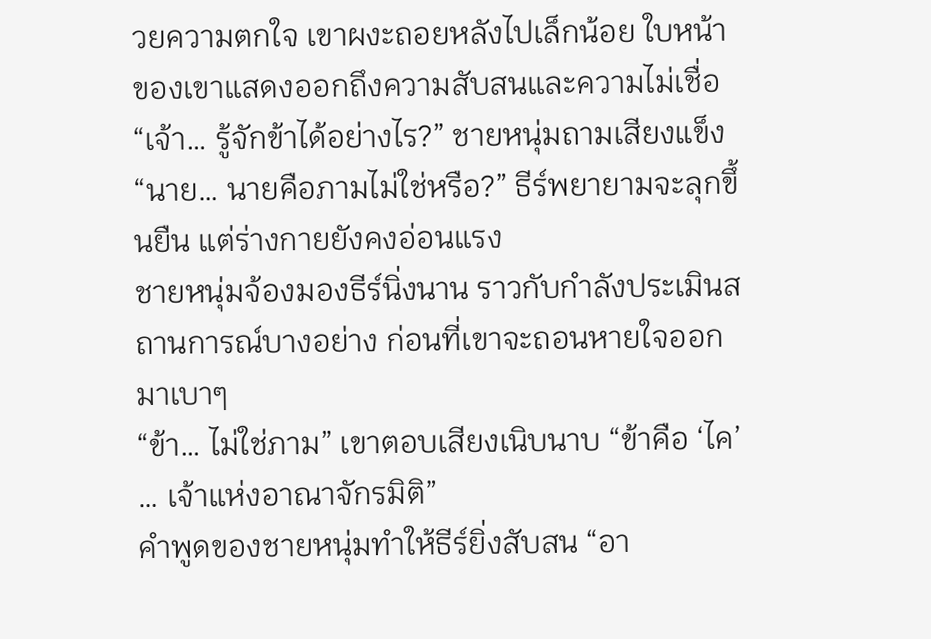วยความตกใจ เขาผงะถอยหลังไปเล็กน้อย ใบหน้าของเขาแสดงออกถึงความสับสนและความไม่เชื่อ
“เจ้า… รู้จักข้าได้อย่างไร?” ชายหนุ่มถามเสียงแข็ง
“นาย… นายคือภามไม่ใช่หรือ?” ธีร์พยายามจะลุกขึ้นยืน แต่ร่างกายยังคงอ่อนแรง
ชายหนุ่มจ้องมองธีร์นิ่งนาน ราวกับกำลังประเมินสถานการณ์บางอย่าง ก่อนที่เขาจะถอนหายใจออกมาเบาๆ
“ข้า… ไม่ใช่ภาม” เขาตอบเสียงเนิบนาบ “ข้าคือ ‘ไค’ … เจ้าแห่งอาณาจักรมิติ”
คำพูดของชายหนุ่มทำให้ธีร์ยิ่งสับสน “อา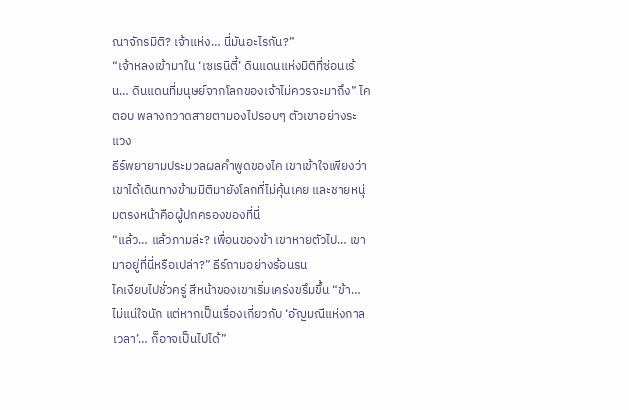ณาจักรมิติ? เจ้าแห่ง… นี่มันอะไรกัน?”
“เจ้าหลงเข้ามาใน ‘เซเรนิตี้’ ดินแดนแห่งมิติที่ซ่อนเร้น… ดินแดนที่มนุษย์จากโลกของเจ้าไม่ควรจะมาถึง” ไคตอบ พลางกวาดสายตามองไปรอบๆ ตัวเขาอย่างระแวง
ธีร์พยายามประมวลผลคำพูดของไค เขาเข้าใจเพียงว่าเขาได้เดินทางข้ามมิติมายังโลกที่ไม่คุ้นเคย และชายหนุ่มตรงหน้าคือผู้ปกครองของที่นี่
“แล้ว… แล้วภามล่ะ? เพื่อนของข้า เขาหายตัวไป… เขามาอยู่ที่นี่หรือเปล่า?” ธีร์ถามอย่างร้อนรน
ไคเงียบไปชั่วครู่ สีหน้าของเขาเริ่มเคร่งขรึมขึ้น “ข้า… ไม่แน่ใจนัก แต่หากเป็นเรื่องเกี่ยวกับ ‘อัญมณีแห่งกาลเวลา’… ก็อาจเป็นไปได้”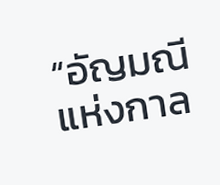“อัญมณีแห่งกาล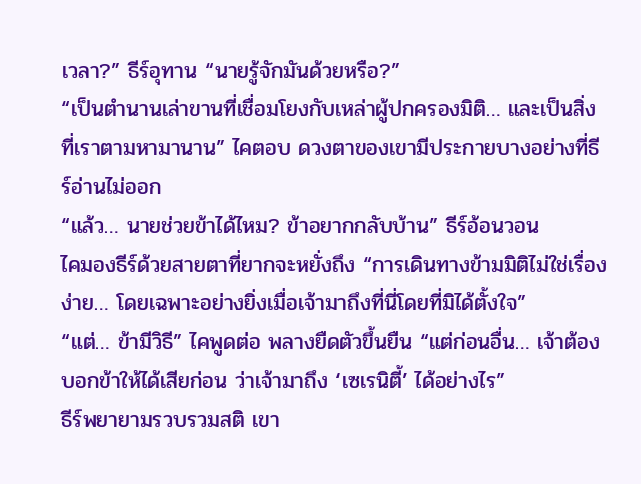เวลา?” ธีร์อุทาน “นายรู้จักมันด้วยหรือ?”
“เป็นตำนานเล่าขานที่เชื่อมโยงกับเหล่าผู้ปกครองมิติ… และเป็นสิ่งที่เราตามหามานาน” ไคตอบ ดวงตาของเขามีประกายบางอย่างที่ธีร์อ่านไม่ออก
“แล้ว… นายช่วยข้าได้ไหม? ข้าอยากกลับบ้าน” ธีร์อ้อนวอน
ไคมองธีร์ด้วยสายตาที่ยากจะหยั่งถึง “การเดินทางข้ามมิติไม่ใช่เรื่องง่าย… โดยเฉพาะอย่างยิ่งเมื่อเจ้ามาถึงที่นี่โดยที่มิได้ตั้งใจ”
“แต่… ข้ามีวิธี” ไคพูดต่อ พลางยืดตัวขึ้นยืน “แต่ก่อนอื่น… เจ้าต้องบอกข้าให้ได้เสียก่อน ว่าเจ้ามาถึง ‘เซเรนิตี้’ ได้อย่างไร”
ธีร์พยายามรวบรวมสติ เขา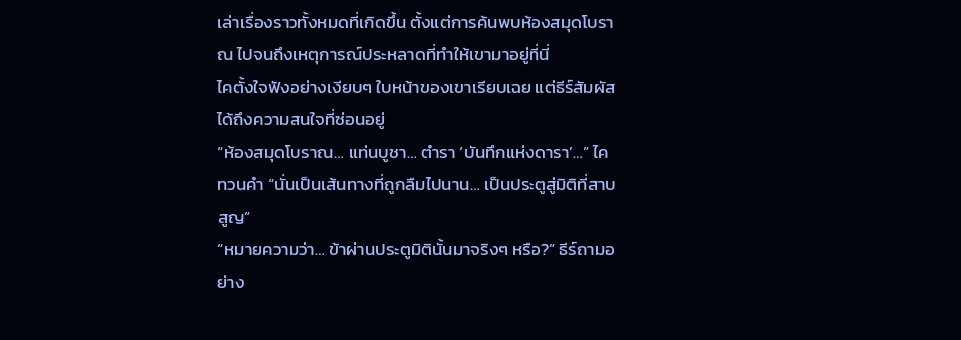เล่าเรื่องราวทั้งหมดที่เกิดขึ้น ตั้งแต่การค้นพบห้องสมุดโบราณ ไปจนถึงเหตุการณ์ประหลาดที่ทำให้เขามาอยู่ที่นี่
ไคตั้งใจฟังอย่างเงียบๆ ใบหน้าของเขาเรียบเฉย แต่ธีร์สัมผัสได้ถึงความสนใจที่ซ่อนอยู่
“ห้องสมุดโบราณ… แท่นบูชา… ตำรา ‘บันทึกแห่งดารา’…” ไคทวนคำ “นั่นเป็นเส้นทางที่ถูกลืมไปนาน… เป็นประตูสู่มิติที่สาบสูญ”
“หมายความว่า… ข้าผ่านประตูมิตินั้นมาจริงๆ หรือ?” ธีร์ถามอย่าง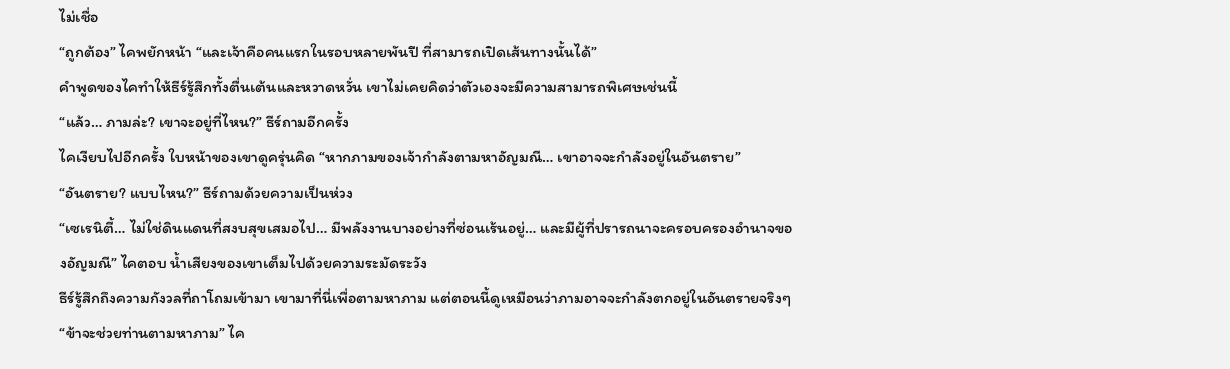ไม่เชื่อ
“ถูกต้อง” ไคพยักหน้า “และเจ้าคือคนแรกในรอบหลายพันปี ที่สามารถเปิดเส้นทางนั้นได้”
คำพูดของไคทำให้ธีร์รู้สึกทั้งตื่นเต้นและหวาดหวั่น เขาไม่เคยคิดว่าตัวเองจะมีความสามารถพิเศษเช่นนี้
“แล้ว… ภามล่ะ? เขาจะอยู่ที่ไหน?” ธีร์ถามอีกครั้ง
ไคเงียบไปอีกครั้ง ใบหน้าของเขาดูครุ่นคิด “หากภามของเจ้ากำลังตามหาอัญมณี… เขาอาจจะกำลังอยู่ในอันตราย”
“อันตราย? แบบไหน?” ธีร์ถามด้วยความเป็นห่วง
“เซเรนิตี้… ไม่ใช่ดินแดนที่สงบสุขเสมอไป… มีพลังงานบางอย่างที่ซ่อนเร้นอยู่… และมีผู้ที่ปรารถนาจะครอบครองอำนาจของอัญมณี” ไคตอบ น้ำเสียงของเขาเต็มไปด้วยความระมัดระวัง
ธีร์รู้สึกถึงความกังวลที่ถาโถมเข้ามา เขามาที่นี่เพื่อตามหาภาม แต่ตอนนี้ดูเหมือนว่าภามอาจจะกำลังตกอยู่ในอันตรายจริงๆ
“ข้าจะช่วยท่านตามหาภาม” ไค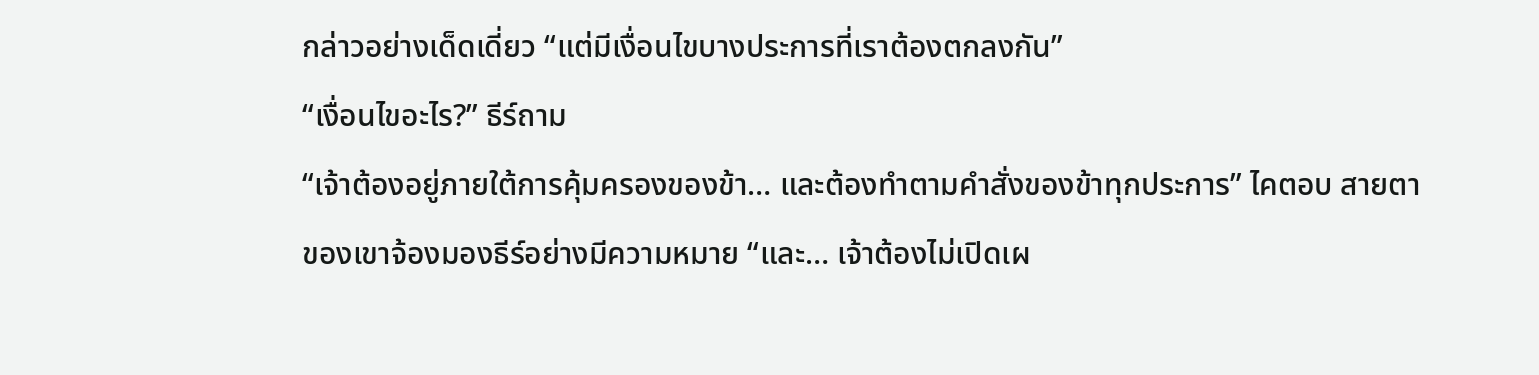กล่าวอย่างเด็ดเดี่ยว “แต่มีเงื่อนไขบางประการที่เราต้องตกลงกัน”
“เงื่อนไขอะไร?” ธีร์ถาม
“เจ้าต้องอยู่ภายใต้การคุ้มครองของข้า… และต้องทำตามคำสั่งของข้าทุกประการ” ไคตอบ สายตาของเขาจ้องมองธีร์อย่างมีความหมาย “และ… เจ้าต้องไม่เปิดเผ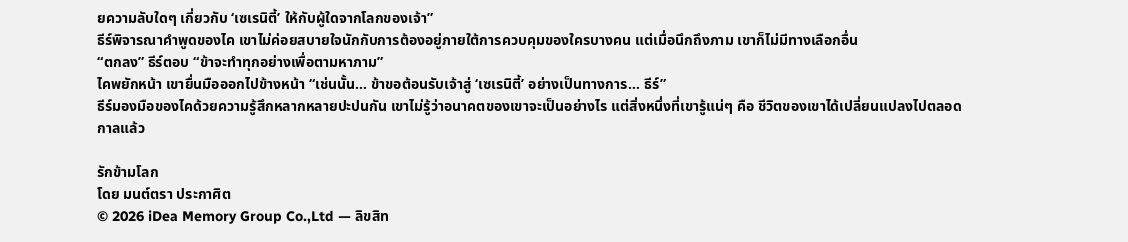ยความลับใดๆ เกี่ยวกับ ‘เซเรนิตี้’ ให้กับผู้ใดจากโลกของเจ้า”
ธีร์พิจารณาคำพูดของไค เขาไม่ค่อยสบายใจนักกับการต้องอยู่ภายใต้การควบคุมของใครบางคน แต่เมื่อนึกถึงภาม เขาก็ไม่มีทางเลือกอื่น
“ตกลง” ธีร์ตอบ “ข้าจะทำทุกอย่างเพื่อตามหาภาม”
ไคพยักหน้า เขายื่นมือออกไปข้างหน้า “เช่นนั้น… ข้าขอต้อนรับเจ้าสู่ ‘เซเรนิตี้’ อย่างเป็นทางการ… ธีร์”
ธีร์มองมือของไคด้วยความรู้สึกหลากหลายปะปนกัน เขาไม่รู้ว่าอนาคตของเขาจะเป็นอย่างไร แต่สิ่งหนึ่งที่เขารู้แน่ๆ คือ ชีวิตของเขาได้เปลี่ยนแปลงไปตลอดกาลแล้ว

รักข้ามโลก
โดย มนต์ตรา ประกาศิต
© 2026 iDea Memory Group Co.,Ltd — ลิขสิท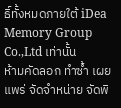ธิ์ทั้งหมดภายใต้ iDea Memory Group Co.,Ltd เท่านั้น
ห้ามคัดลอก ทำซ้ำ เผยแพร่ จัดจำหน่าย จัดพิ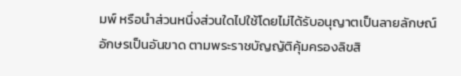มพ์ หรือนำส่วนหนึ่งส่วนใดไปใช้โดยไม่ได้รับอนุญาตเป็นลายลักษณ์อักษรเป็นอันขาด ตามพระราชบัญญัติคุ้มครองลิขสิ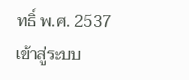ทธิ์ พ.ศ. 2537
เข้าสู่ระบบ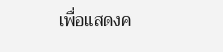เพื่อแสดงค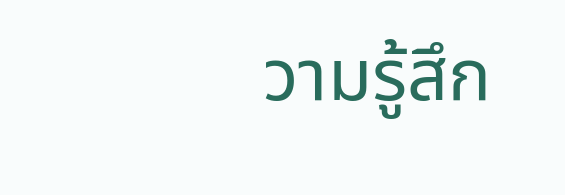วามรู้สึก